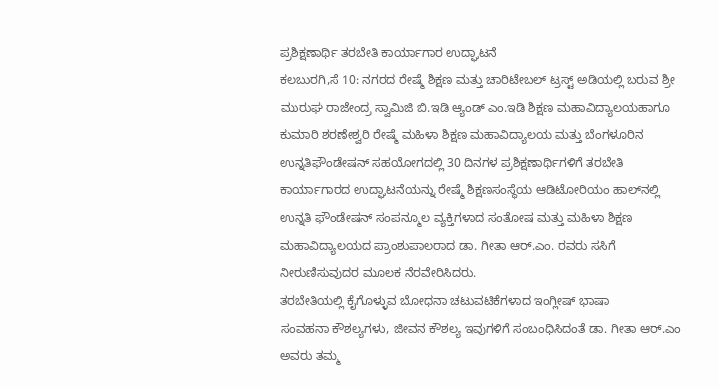ಪ್ರಶಿಕ್ಷಣಾರ್ಥಿ ತರಬೇತಿ ಕಾರ್ಯಾಗಾರ ಉದ್ಘಾಟನೆ
ಕಲಬುರಗಿ,ಸೆ 10: ನಗರದ ರೇಷ್ಮೆ ಶಿಕ್ಷಣ ಮತ್ತು ಚಾರಿಟೇಬಲ್ ಟ್ರಸ್ಟ್ ಅಡಿಯಲ್ಲಿ ಬರುವ ಶ್ರೀ ಮುರುಘ ರಾಜೇಂದ್ರ ಸ್ವಾಮಿಜಿ ಬಿ.ಇಡಿ ಆ್ಯಂಡ್ ಎಂ.ಇಡಿ ಶಿಕ್ಷಣ ಮಹಾವಿದ್ಯಾಲಯಹಾಗೂ ಕುಮಾರಿ ಶರಣೇಶ್ವರಿ ರೇಷ್ಮೆ ಮಹಿಳಾ ಶಿಕ್ಷಣ ಮಹಾವಿದ್ಯಾಲಯ ಮತ್ತು ಬೆಂಗಳೂರಿನ ಉನ್ನತಿಫೌಂಡೇಷನ್ ಸಹಯೋಗದಲ್ಲಿ 30 ದಿನಗಳ ಪ್ರಶಿಕ್ಷಣಾರ್ಥಿಗಳಿಗೆ ತರಬೇತಿ ಕಾರ್ಯಾಗಾರದ ಉದ್ಘಾಟನೆಯನ್ನು ರೇಷ್ಮೆ ಶಿಕ್ಷಣಸಂಸ್ಥೆಯ ಆಡಿಟೋರಿಯಂ ಹಾಲ್‍ನಲ್ಲಿ ಉನ್ನತಿ ಫೌಂಡೇಷನ್ ಸಂಪನ್ಮೂಲ ವ್ಯಕ್ತಿಗಳಾದ ಸಂತೋಷ ಮತ್ತು ಮಹಿಳಾ ಶಿಕ್ಷಣ ಮಹಾವಿದ್ಯಾಲಯದ ಪ್ರಾಂಶುಪಾಲರಾದ ಡಾ. ಗೀತಾ ಆರ್.ಎಂ. ರವರು ಸಸಿಗೆ ನೀರುಣಿಸುವುದರ ಮೂಲಕ ನೆರವೇರಿಸಿದರು.
ತರಬೇತಿಯಲ್ಲಿ ಕೈಗೊಳ್ಳುವ ಬೋಧನಾ ಚಟುವಟಿಕೆಗಳಾದ ಇಂಗ್ಲೀಷ್ ಭಾಷಾ
ಸಂವಹನಾ ಕೌಶಲ್ಯಗಳು, ಜೀವನ ಕೌಶಲ್ಯ ಇವುಗಳಿಗೆ ಸಂಬಂಧಿಸಿದಂತೆ ಡಾ. ಗೀತಾ ಆರ್.ಎಂ ಅವರು ತಮ್ಮ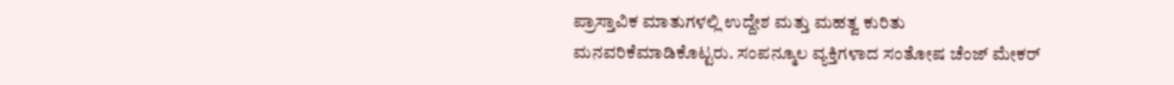ಪ್ರಾಸ್ತಾವಿಕ ಮಾತುಗಳಲ್ಲಿ ಉದ್ದೇಶ ಮತ್ತು ಮಹತ್ವ ಕುರಿತು ಮನವರಿಕೆಮಾಡಿಕೊಟ್ಟರು. ಸಂಪನ್ಮೂಲ ವ್ಯಕ್ತಿಗಳಾದ ಸಂತೋಷ ಚೆಂಜ್ ಮೇಕರ್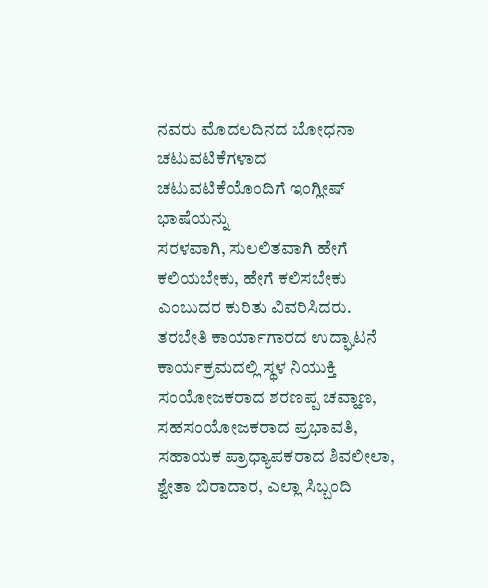ನವರು ಮೊದಲದಿನದ ಬೋಧನಾ ಚಟುವಟಿಕೆಗಳಾದ ಚಟುವಟಿಕೆಯೊಂದಿಗೆ ಇಂಗ್ಲೀಷ್ ಭಾಷೆಯನ್ನು
ಸರಳವಾಗಿ, ಸುಲಲಿತವಾಗಿ ಹೇಗೆ ಕಲಿಯಬೇಕು, ಹೇಗೆ ಕಲಿಸಬೇಕು ಎಂಬುದರ ಕುರಿತು ವಿವರಿಸಿದರು.
ತರಬೇತಿ ಕಾರ್ಯಾಗಾರದ ಉದ್ಘಾಟನೆ ಕಾರ್ಯಕ್ರಮದಲ್ಲಿ ಸ್ಥಳ ನಿಯುಕ್ತಿ ಸಂಯೋಜಕರಾದ ಶರಣಪ್ಪ ಚವ್ಹಾಣ, ಸಹಸಂಯೋಜಕರಾದ ಪ್ರಭಾವತಿ, ಸಹಾಯಕ ಪ್ರಾಧ್ಯಾಪಕರಾದ ಶಿವಲೀಲಾ, ಶ್ವೇತಾ ಬಿರಾದಾರ, ಎಲ್ಲಾ ಸಿಬ್ಬಂದಿ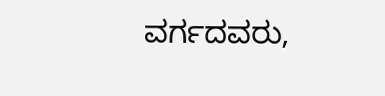ವರ್ಗದವರು,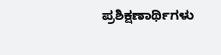ಪ್ರಶಿಕ್ಷಣಾರ್ಥಿಗಳು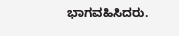ಭಾಗವಹಿಸಿದರು.